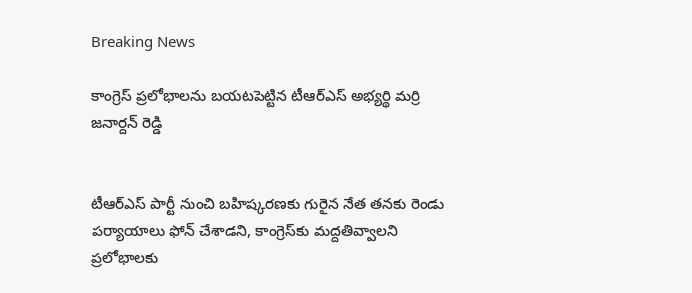Breaking News

కాంగ్రెస్ ప్రలోభాలను బయటపెట్టిన టీఆర్ఎస్ అభ్యర్థి మర్రి జనార్దన్ రెడ్డి


టీఆర్ఎస్ పార్టీ నుంచి బహిష్కరణకు గురైన నేత తనకు రెండు పర్యాయాలు ఫోన్ చేశాడని, కాంగ్రెస్‌కు మద్దతివ్వాలని ప్రలోభాలకు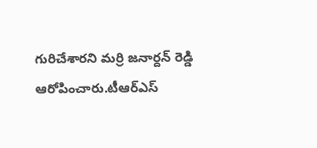గురిచేశారని మర్రి జనార్దన్ రెడ్డి ఆరోపించారు.టీఆర్ఎస్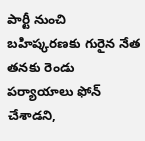పార్టీ నుంచి బహిష్కరణకు గురైన నేత తనకు రెండు పర్యాయాలు ఫోన్ చేశాడని,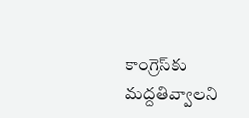కాంగ్రెస్‌కు మద్దతివ్వాలని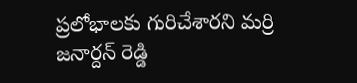ప్రలోభాలకు గురిచేశారని మర్రి జనార్దన్ రెడ్డి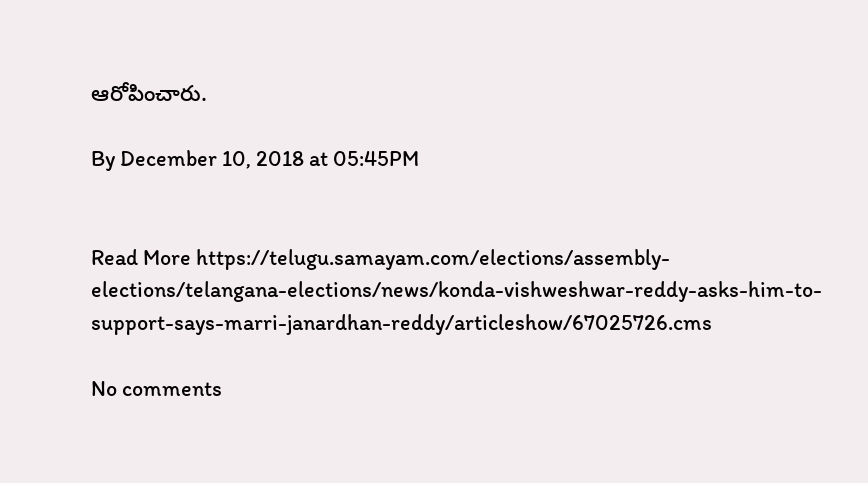ఆరోపించారు.

By December 10, 2018 at 05:45PM


Read More https://telugu.samayam.com/elections/assembly-elections/telangana-elections/news/konda-vishweshwar-reddy-asks-him-to-support-says-marri-janardhan-reddy/articleshow/67025726.cms

No comments